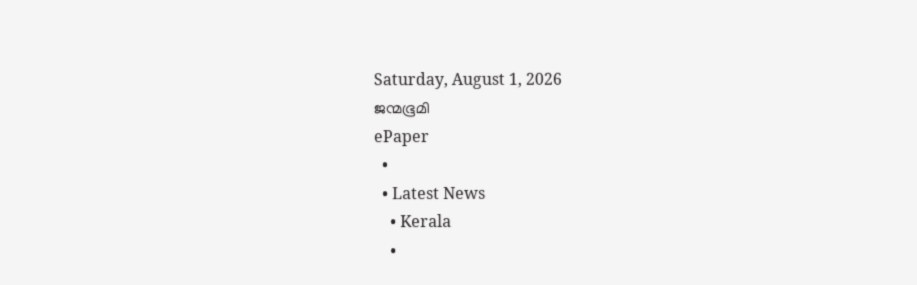Saturday, August 1, 2026
ജന്മഭൂമി
ePaper
  •
  • Latest News
    • Kerala
    •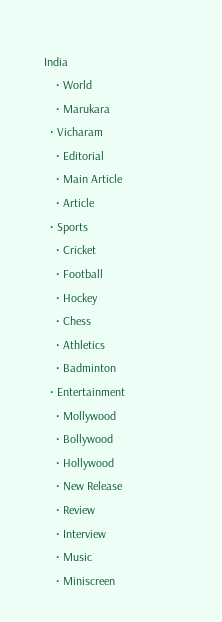India
    • World
    • Marukara
  • Vicharam
    • Editorial
    • Main Article
    • Article
  • Sports
    • Cricket
    • Football
    • Hockey
    • Chess
    • Athletics
    • Badminton
  • Entertainment
    • Mollywood
    • Bollywood
    • Hollywood
    • New Release
    • Review
    • Interview
    • Music
    • Miniscreen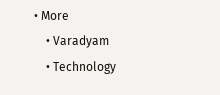• More
    • Varadyam
    • Technology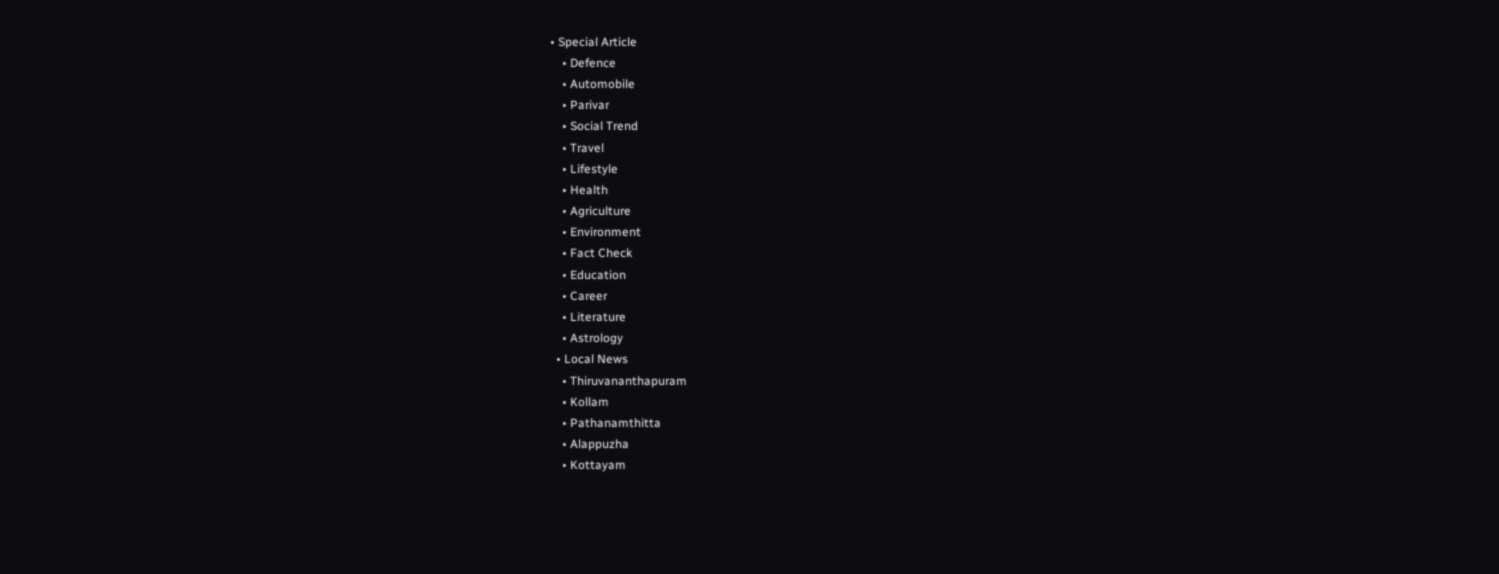• Special Article
    • Defence
    • Automobile
    • Parivar
    • Social Trend
    • Travel
    • Lifestyle
    • Health
    • Agriculture
    • Environment
    • Fact Check
    • Education
    • Career
    • Literature
    • Astrology
  • Local News
    • Thiruvananthapuram
    • Kollam
    • Pathanamthitta
    • Alappuzha
    • Kottayam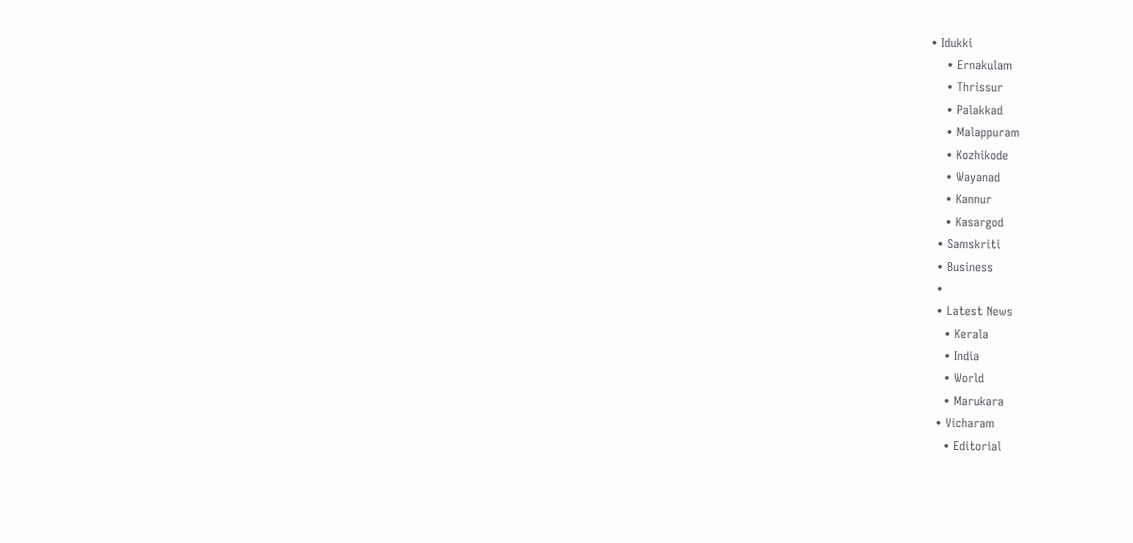• Idukki
    • Ernakulam
    • Thrissur
    • Palakkad
    • Malappuram
    • Kozhikode
    • Wayanad
    • Kannur
    • Kasargod
  • Samskriti
  • Business
  •
  • Latest News
    • Kerala
    • India
    • World
    • Marukara
  • Vicharam
    • Editorial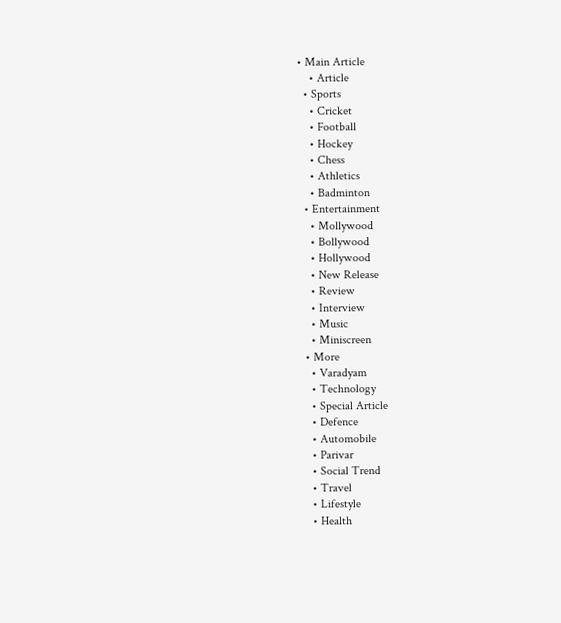• Main Article
    • Article
  • Sports
    • Cricket
    • Football
    • Hockey
    • Chess
    • Athletics
    • Badminton
  • Entertainment
    • Mollywood
    • Bollywood
    • Hollywood
    • New Release
    • Review
    • Interview
    • Music
    • Miniscreen
  • More
    • Varadyam
    • Technology
    • Special Article
    • Defence
    • Automobile
    • Parivar
    • Social Trend
    • Travel
    • Lifestyle
    • Health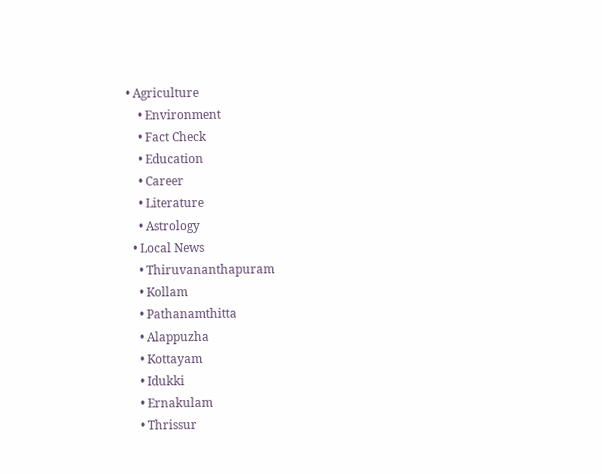• Agriculture
    • Environment
    • Fact Check
    • Education
    • Career
    • Literature
    • Astrology
  • Local News
    • Thiruvananthapuram
    • Kollam
    • Pathanamthitta
    • Alappuzha
    • Kottayam
    • Idukki
    • Ernakulam
    • Thrissur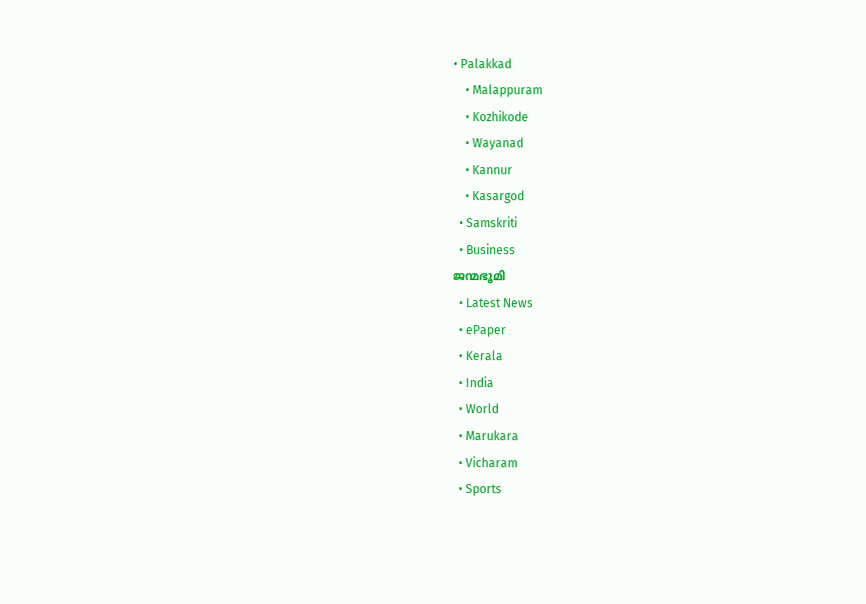• Palakkad
    • Malappuram
    • Kozhikode
    • Wayanad
    • Kannur
    • Kasargod
  • Samskriti
  • Business
ജന്മഭൂമി
  • Latest News
  • ePaper
  • Kerala
  • India
  • World
  • Marukara
  • Vicharam
  • Sports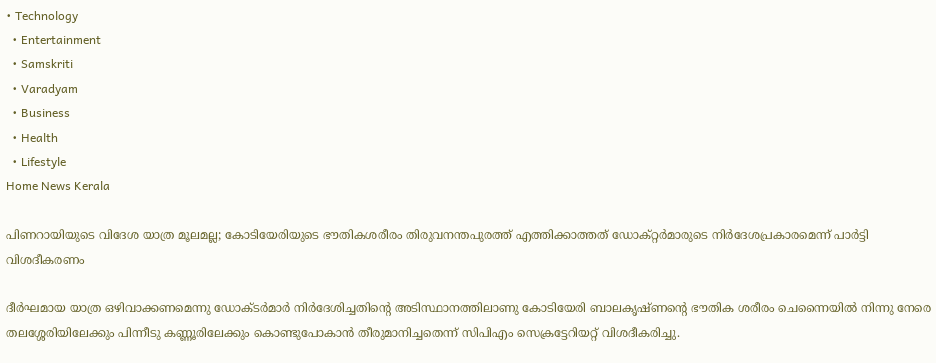• Technology
  • Entertainment
  • Samskriti
  • Varadyam
  • Business
  • Health
  • Lifestyle
Home News Kerala

പിണറായിയുടെ വിദേശ യാത്ര മൂലമല്ല; കോടിയേരിയുടെ ഭൗതികശരീരം തിരുവനന്തപുരത്ത് എത്തിക്കാത്തത് ഡോക്റ്റര്‍മാരുടെ നിര്‍ദേശപ്രകാരമെന്ന് പാര്‍ട്ടി വിശദീകരണം

ദീര്‍ഘമായ യാത്ര ഒഴിവാക്കണമെന്നു ഡോക്ടര്‍മാര്‍ നിര്‍ദേശിച്ചതിന്റെ അടിസ്ഥാനത്തിലാണു കോടിയേരി ബാലകൃഷ്ണന്റെ ഭൗതിക ശരീരം ചെന്നൈയില്‍ നിന്നു നേരെ തലശ്ശേരിയിലേക്കും പിന്നീടു കണ്ണൂരിലേക്കും കൊണ്ടുപോകാന്‍ തീരുമാനിച്ചതെന്ന് സിപിഎം സെക്രട്ടേറിയറ്റ് വിശദീകരിച്ചു.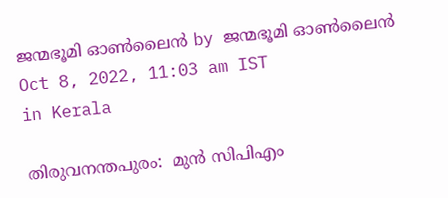ജന്മഭൂമി ഓണ്‍ലൈന്‍ by ജന്മഭൂമി ഓണ്‍ലൈന്‍
Oct 8, 2022, 11:03 am IST
in Kerala

തിരുവനന്തപുരം:  മുന്‍ സിപിഎം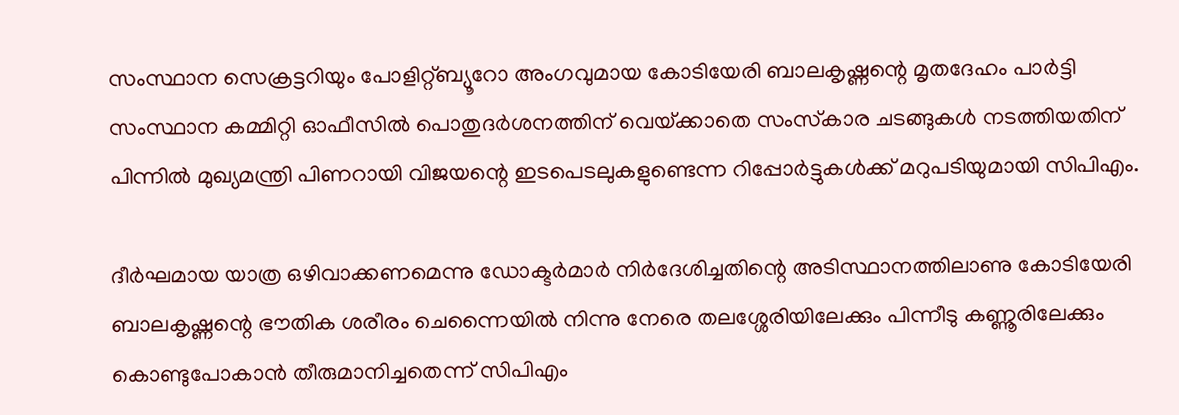സംസ്ഥാന സെക്രട്ടറിയും പോളിറ്റ്ബ്യൂറോ അംഗവുമായ കോടിയേരി ബാലകൃഷ്ണന്റെ മൃതദേഹം പാര്‍ട്ടി സംസ്ഥാന കമ്മിറ്റി ഓഫീസില്‍ പൊതുദര്‍ശനത്തിന് വെയ്‌ക്കാതെ സംസ്‌കാര ചടങ്ങുകള്‍ നടത്തിയതിന് പിന്നില്‍ മുഖ്യമന്ത്രി പിണറായി വിജയന്റെ ഇടപെടലുകളുണ്ടെന്ന റിപ്പോര്‍ട്ടുകള്‍ക്ക് മറുപടിയുമായി സിപിഎം.

ദീര്‍ഘമായ യാത്ര ഒഴിവാക്കണമെന്നു ഡോക്ടര്‍മാര്‍ നിര്‍ദേശിച്ചതിന്റെ അടിസ്ഥാനത്തിലാണു കോടിയേരി ബാലകൃഷ്ണന്റെ ഭൗതിക ശരീരം ചെന്നൈയില്‍ നിന്നു നേരെ തലശ്ശേരിയിലേക്കും പിന്നീടു കണ്ണൂരിലേക്കും കൊണ്ടുപോകാന്‍ തീരുമാനിച്ചതെന്ന് സിപിഎം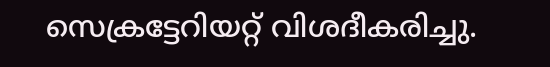സെക്രട്ടേറിയറ്റ് വിശദീകരിച്ചു.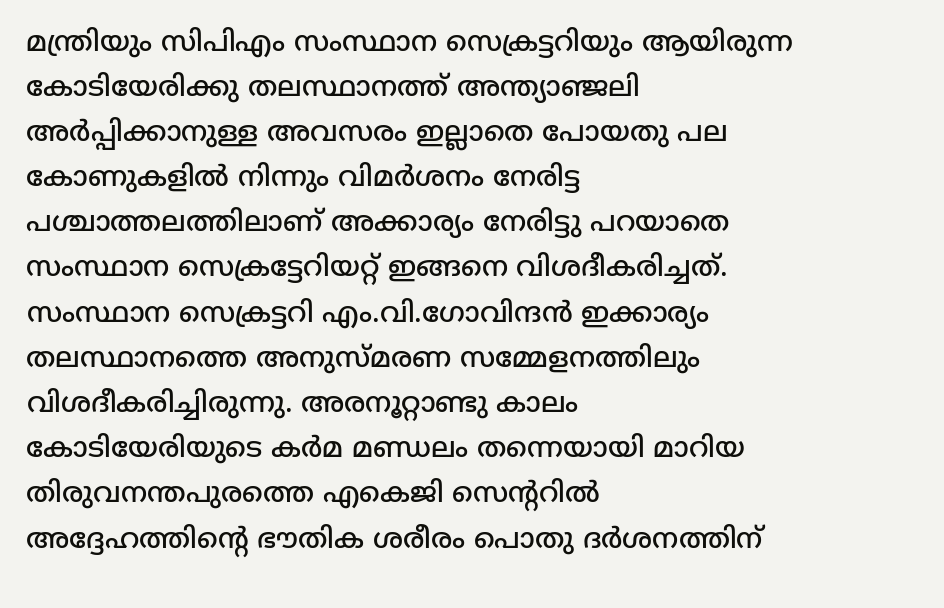മന്ത്രിയും സിപിഎം സംസ്ഥാന സെക്രട്ടറിയും ആയിരുന്ന കോടിയേരിക്കു തലസ്ഥാനത്ത് അന്ത്യാഞ്ജലി അര്‍പ്പിക്കാനുള്ള അവസരം ഇല്ലാതെ പോയതു പല കോണുകളില്‍ നിന്നും വിമര്‍ശനം നേരിട്ട പശ്ചാത്തലത്തിലാണ് അക്കാര്യം നേരിട്ടു പറയാതെ സംസ്ഥാന സെക്രട്ടേറിയറ്റ് ഇങ്ങനെ വിശദീകരിച്ചത്. സംസ്ഥാന സെക്രട്ടറി എം.വി.ഗോവിന്ദന്‍ ഇക്കാര്യം തലസ്ഥാനത്തെ അനുസ്മരണ സമ്മേളനത്തിലും വിശദീകരിച്ചിരുന്നു. അരനൂറ്റാണ്ടു കാലം കോടിയേരിയുടെ കര്‍മ മണ്ഡലം തന്നെയായി മാറിയ തിരുവനന്തപുരത്തെ എകെജി സെന്ററില്‍ അദ്ദേഹത്തിന്റെ ഭൗതിക ശരീരം പൊതു ദര്‍ശനത്തിന്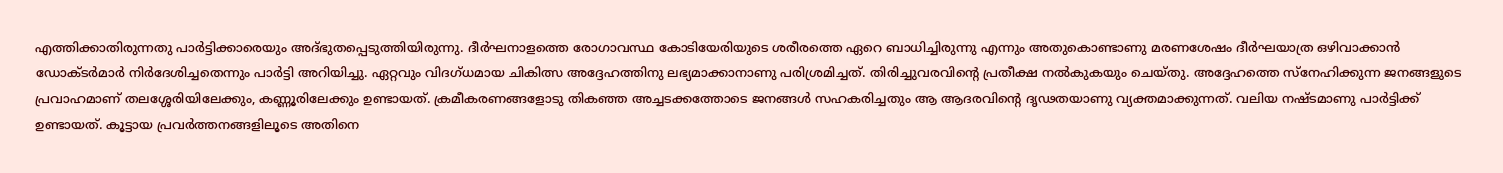എത്തിക്കാതിരുന്നതു പാര്‍ട്ടിക്കാരെയും അദ്ഭുതപ്പെടുത്തിയിരുന്നു. ദീര്‍ഘനാളത്തെ രോഗാവസ്ഥ കോടിയേരിയുടെ ശരീരത്തെ ഏറെ ബാധിച്ചിരുന്നു എന്നും അതുകൊണ്ടാണു മരണശേഷം ദീര്‍ഘയാത്ര ഒഴിവാക്കാന്‍ ഡോക്ടര്‍മാര്‍ നിര്‍ദേശിച്ചതെന്നും പാര്‍ട്ടി അറിയിച്ചു. ഏറ്റവും വിദഗ്ധമായ ചികിത്സ അദ്ദേഹത്തിനു ലഭ്യമാക്കാനാണു പരിശ്രമിച്ചത്. തിരിച്ചുവരവിന്റെ പ്രതീക്ഷ നല്‍കുകയും ചെയ്തു. അദ്ദേഹത്തെ സ്‌നേഹിക്കുന്ന ജനങ്ങളുടെ പ്രവാഹമാണ് തലശ്ശേരിയിലേക്കും, കണ്ണൂരിലേക്കും ഉണ്ടായത്. ക്രമീകരണങ്ങളോടു തികഞ്ഞ അച്ചടക്കത്തോടെ ജനങ്ങള്‍ സഹകരിച്ചതും ആ ആദരവിന്റെ ദൃഢതയാണു വ്യക്തമാക്കുന്നത്. വലിയ നഷ്ടമാണു പാര്‍ട്ടിക്ക് ഉണ്ടായത്. കൂട്ടായ പ്രവര്‍ത്തനങ്ങളിലൂടെ അതിനെ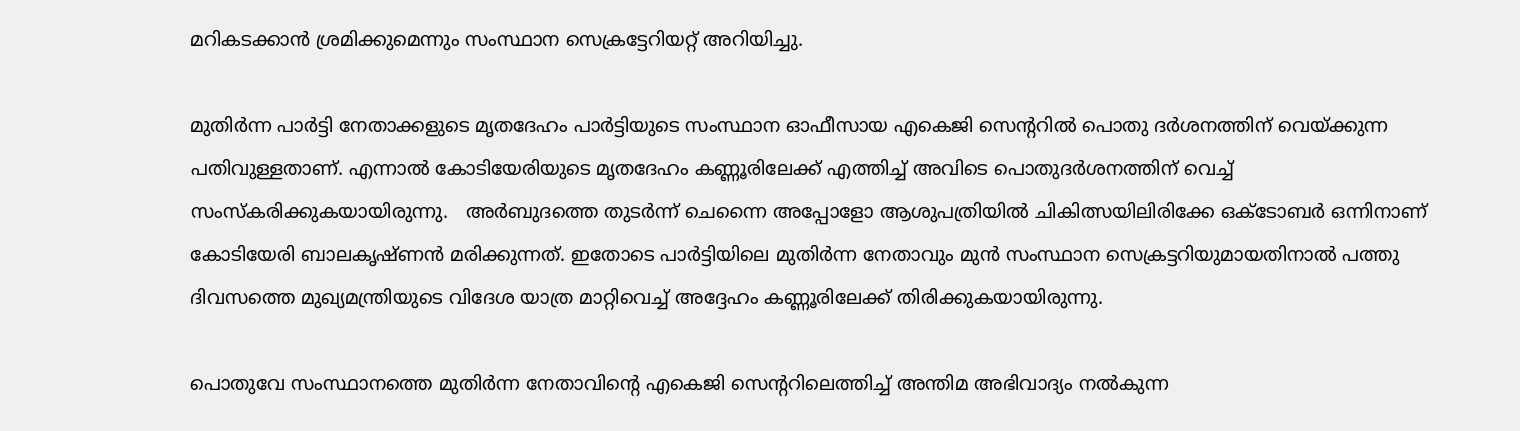മറികടക്കാന്‍ ശ്രമിക്കുമെന്നും സംസ്ഥാന സെക്രട്ടേറിയറ്റ് അറിയിച്ചു.

മുതിര്‍ന്ന പാര്‍ട്ടി നേതാക്കളുടെ മൃതദേഹം പാര്‍ട്ടിയുടെ സംസ്ഥാന ഓഫീസായ എകെജി സെന്ററില്‍ പൊതു ദര്‍ശനത്തിന് വെയ്‌ക്കുന്ന പതിവുള്ളതാണ്. എന്നാല്‍ കോടിയേരിയുടെ മൃതദേഹം കണ്ണൂരിലേക്ക് എത്തിച്ച് അവിടെ പൊതുദര്‍ശനത്തിന് വെച്ച് സംസ്‌കരിക്കുകയായിരുന്നു.   അര്‍ബുദത്തെ തുടര്‍ന്ന് ചെന്നൈ അപ്പോളോ ആശുപത്രിയില്‍ ചികിത്സയിലിരിക്കേ ഒക്ടോബര്‍ ഒന്നിനാണ് കോടിയേരി ബാലകൃഷ്ണന്‍ മരിക്കുന്നത്. ഇതോടെ പാര്‍ട്ടിയിലെ മുതിര്‍ന്ന നേതാവും മുന്‍ സംസ്ഥാന സെക്രട്ടറിയുമായതിനാല്‍ പത്തു ദിവസത്തെ മുഖ്യമന്ത്രിയുടെ വിദേശ യാത്ര മാറ്റിവെച്ച് അദ്ദേഹം കണ്ണൂരിലേക്ക് തിരിക്കുകയായിരുന്നു.

പൊതുവേ സംസ്ഥാനത്തെ മുതിര്‍ന്ന നേതാവിന്റെ എകെജി സെന്ററിലെത്തിച്ച് അന്തിമ അഭിവാദ്യം നല്‍കുന്ന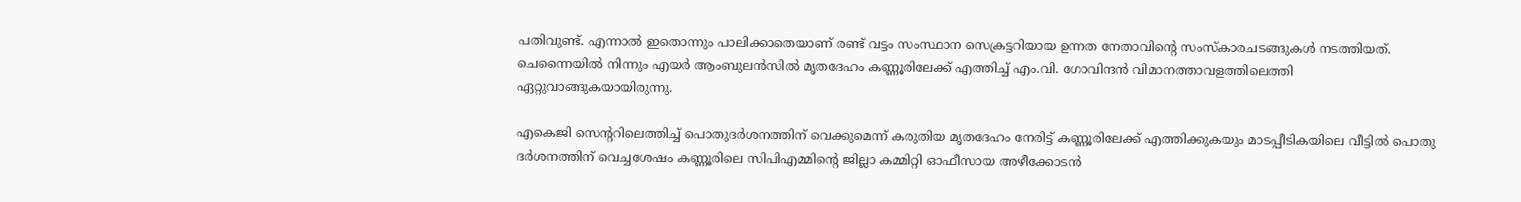പതിവുണ്ട്. എന്നാല്‍ ഇതൊന്നും പാലിക്കാതെയാണ് രണ്ട് വട്ടം സംസ്ഥാന സെക്രട്ടറിയായ ഉന്നത നേതാവിന്റെ സംസ്‌കാരചടങ്ങുകള്‍ നടത്തിയത്. ചെന്നൈയില്‍ നിന്നും എയര്‍ ആംബുലന്‍സില്‍ മൃതദേഹം കണ്ണൂരിലേക്ക് എത്തിച്ച് എം.വി. ഗോവിന്ദന്‍ വിമാനത്താവളത്തിലെത്തി ഏറ്റുവാങ്ങുകയായിരുന്നു.

എകെജി സെന്ററിലെത്തിച്ച് പൊതുദര്‍ശനത്തിന് വെക്കുമെന്ന് കരുതിയ മൃതദേഹം നേരിട്ട് കണ്ണൂരിലേക്ക് എത്തിക്കുകയും മാടപ്പീടികയിലെ വീട്ടില്‍ പൊതു ദര്‍ശനത്തിന് വെച്ചശേഷം കണ്ണൂരിലെ സിപിഎമ്മിന്റെ ജില്ലാ കമ്മിറ്റി ഓഫീസായ അഴീക്കോടന്‍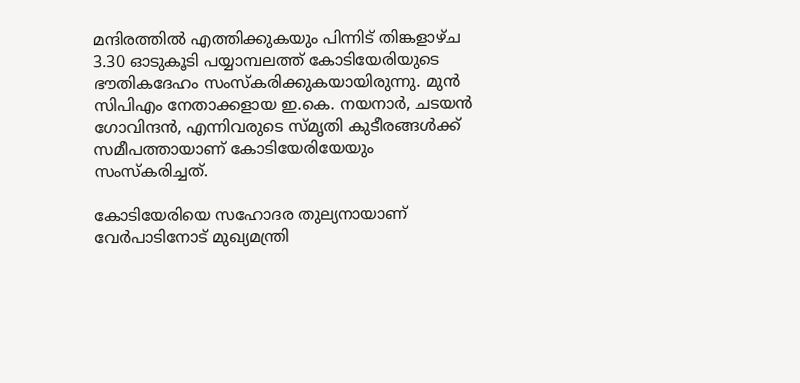മന്ദിരത്തില്‍ എത്തിക്കുകയും പിന്നിട് തിങ്കളാഴ്ച 3.30 ഓടുകൂടി പയ്യാമ്പലത്ത് കോടിയേരിയുടെ ഭൗതികദേഹം സംസ്‌കരിക്കുകയായിരുന്നു. മുന്‍ സിപിഎം നേതാക്കളായ ഇ.കെ. നയനാര്‍, ചടയന്‍ ഗോവിന്ദന്‍, എന്നിവരുടെ സ്മൃതി കുടീരങ്ങള്‍ക്ക് സമീപത്തായാണ് കോടിയേരിയേയും സംസ്‌കരിച്ചത്.

കോടിയേരിയെ സഹോദര തുല്യനായാണ് വേര്‍പാടിനോട് മുഖ്യമന്ത്രി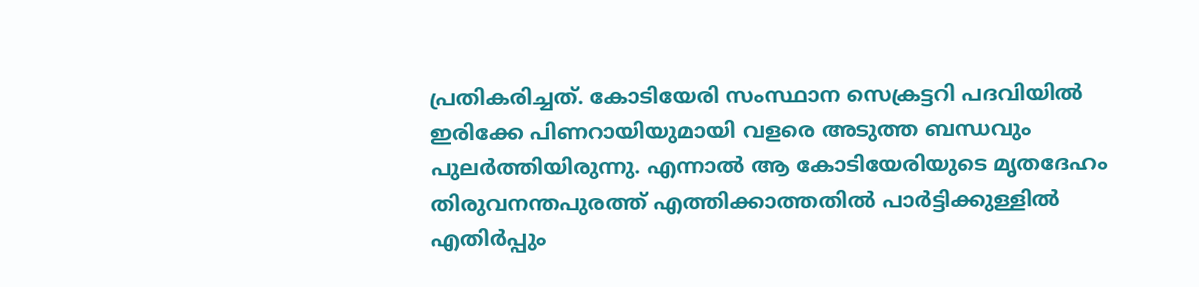പ്രതികരിച്ചത്. കോടിയേരി സംസ്ഥാന സെക്രട്ടറി പദവിയില്‍ ഇരിക്കേ പിണറായിയുമായി വളരെ അടുത്ത ബന്ധവും പുലര്‍ത്തിയിരുന്നു. എന്നാല്‍ ആ കോടിയേരിയുടെ മൃതദേഹം തിരുവനന്തപുരത്ത് എത്തിക്കാത്തതില്‍ പാര്‍ട്ടിക്കുള്ളില്‍ എതിര്‍പ്പും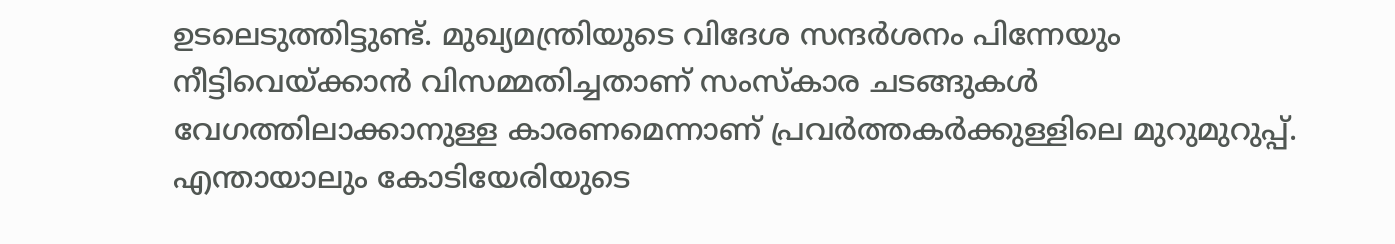ഉടലെടുത്തിട്ടുണ്ട്. മുഖ്യമന്ത്രിയുടെ വിദേശ സന്ദര്‍ശനം പിന്നേയും നീട്ടിവെയ്‌ക്കാന്‍ വിസമ്മതിച്ചതാണ് സംസ്‌കാര ചടങ്ങുകള്‍ വേഗത്തിലാക്കാനുള്ള കാരണമെന്നാണ് പ്രവര്‍ത്തകര്‍ക്കുള്ളിലെ മുറുമുറുപ്പ്. എന്തായാലും കോടിയേരിയുടെ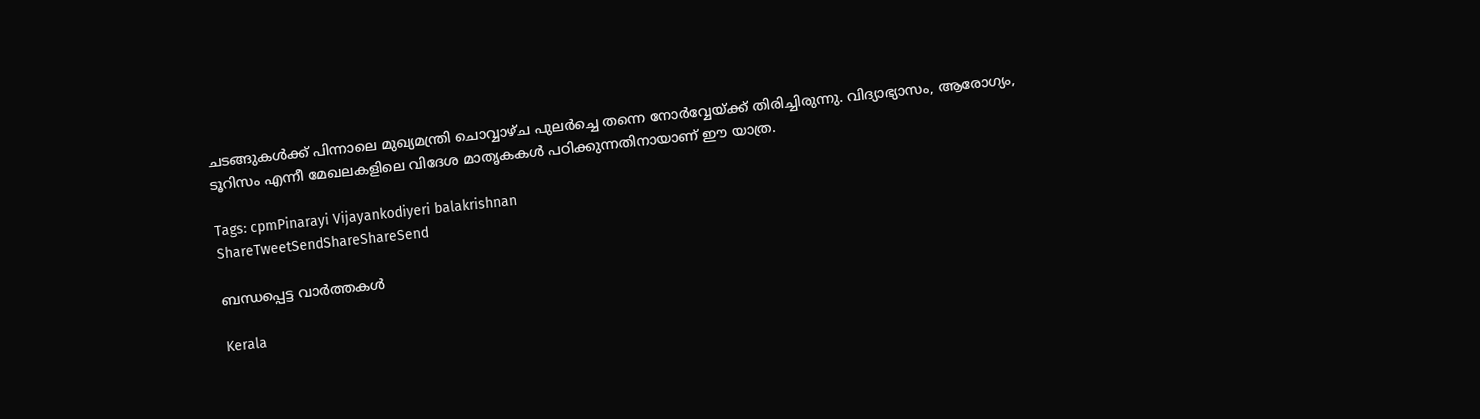ചടങ്ങുകള്‍ക്ക് പിന്നാലെ മുഖ്യമന്ത്രി ചൊവ്വാഴ്ച പുലര്‍ച്ചെ തന്നെ നോര്‍വ്വേയ്‌ക്ക് തിരിച്ചിരുന്നു. വിദ്യാഭ്യാസം, ആരോഗ്യം, ടൂറിസം എന്നീ മേഖലകളിലെ വിദേശ മാതൃകകള്‍ പഠിക്കുന്നതിനായാണ് ഈ യാത്ര.

Tags: cpmPinarayi Vijayankodiyeri balakrishnan
ShareTweetSendShareShareSend

ബന്ധപ്പെട്ട വാര്‍ത്തകള്‍

Kerala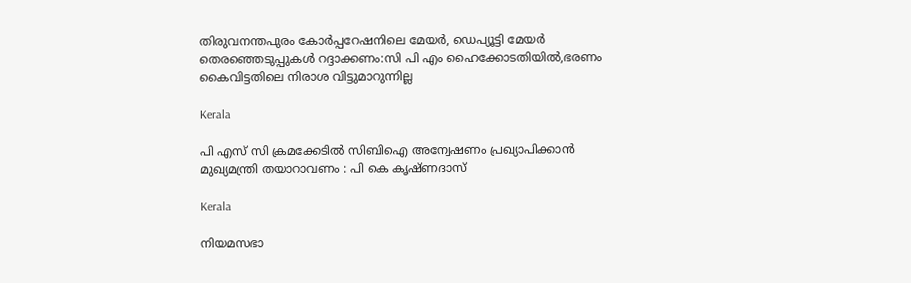തിരുവനന്തപുരം കോര്‍പ്പറേഷനിലെ മേയര്‍, ഡെപ്യൂട്ടി മേയര്‍ തെരഞ്ഞെടുപ്പുകള്‍ റദ്ദാക്കണം:സി പി എം ഹൈക്കോടതിയില്‍,ഭരണം കൈവിട്ടതിലെ നിരാശ വിട്ടുമാറുന്നില്ല

Kerala

പി എസ് സി ക്രമക്കേടില്‍ സിബിഐ അന്വേഷണം പ്രഖ്യാപിക്കാന്‍ മുഖ്യമന്ത്രി തയാറാവണം : പി കെ കൃഷ്ണദാസ്

Kerala

നിയമസഭാ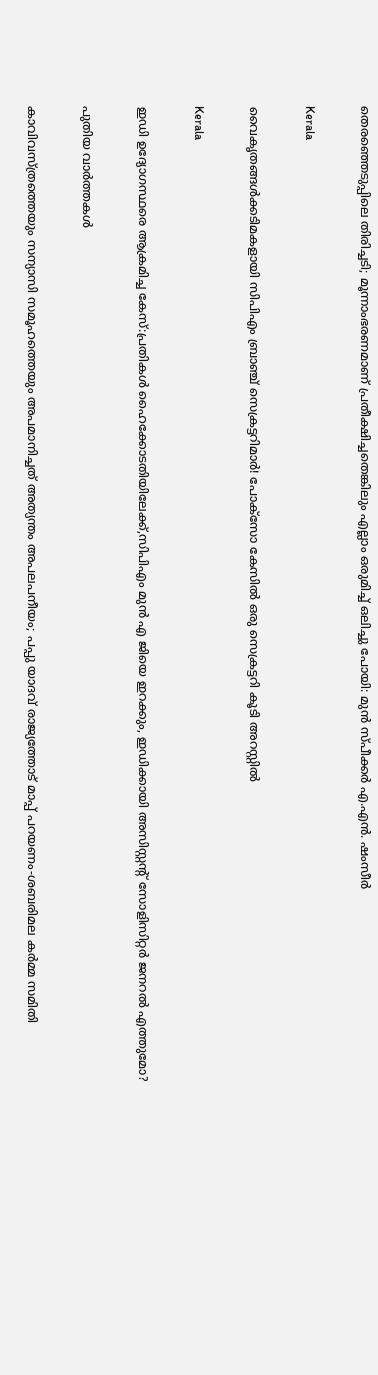തെരഞ്ഞെടുപ്പിലെ തിരിച്ചടി; മൂന്നാംഭരണമാണ് പ്രതീക്ഷിച്ചതെങ്കിലും എല്ലാം ഒരുമിച്ച് ഒലിച്ചു പോയി: മുൻ സ്പീക്കർ എ.എൻ. ഷംസീർ

Kerala

വൈകൃതങ്ങള്‍ക്കടിമകളായി സിപിഎം ബ്രാഞ്ച് സെക്രട്ടറിമാര്‍! പോക്‌സോ കേസില്‍ ഒരു സെക്രട്ടറി കൂടി അറസ്റ്റില്‍

Kerala

ഇഡി ഉദ്യോഗസ്ഥരെ ആക്രമിച്ച കേസ്:പ്രതികള്‍ ഹൈക്കോടതിയിലേക്ക്,സിപിഎം മുന്‍ എ ജിയെ ഇറക്കും, ഇഡിക്കായി അസിസ്റ്റന്റ് സോളിസിറ്റര്‍ ജനറല്‍ എത്തുമോ?

പുതിയ വാര്‍ത്തകള്‍

കാവിവസ്ത്രത്തെയും സന്യാസി സമൂഹത്തെയും അപമാനിച്ചത് അത്യന്തം അപലപനീയം; പപ്പു യാദവ് രാജ്യത്തോട് മാപ്പ് പറയണം-ശബരിമല കര്‍മ്മ സമിതി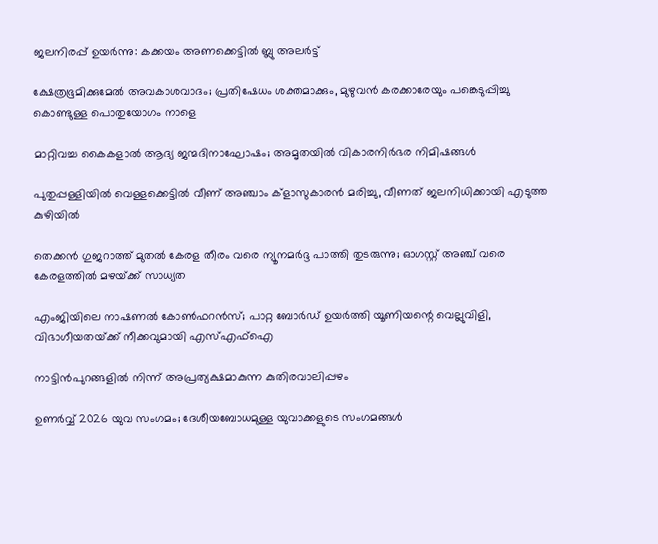ജലനിരപ്പ് ഉയര്‍ന്നു: കക്കയം അണക്കെട്ടില്‍ ബ്ലു അലര്‍ട്ട്

ക്ഷേത്രഭൂമിക്കുമേല്‍ അവകാശവാദം; പ്രതിഷേധം ശക്തമാക്കും, മുഴുവന്‍ കരക്കാരേയും പങ്കെടുപ്പിച്ചു കൊണ്ടുള്ള പൊതുയോഗം നാളെ

മാറ്റിവച്ച കൈകളാല്‍ ആദ്യ ജന്മദിനാഘോഷം; അമൃതയില്‍ വികാരനിര്‍ഭര നിമിഷങ്ങള്‍

പുതുപ്പള്ളിയില്‍ വെള്ളക്കെട്ടില്‍ വീണ് അഞ്ചാം ക്‌ളാസുകാരന്‍ മരിച്ചു, വീണത് ജലനിധിക്കായി എടുത്ത കുഴിയില്‍

തെക്കൻ ഗുജറാത്ത് മുതൽ കേരള തീരം വരെ ന്യൂനമർദ്ദ പാത്തി തുടരുന്നു; ഓഗസ്റ്റ് അഞ്ച് വരെ കേരളത്തിൽ മഴയ്‌ക്ക് സാധ്യത

എംജിയിലെ നാഷണല്‍ കോണ്‍ഫറന്‍സ്; പാറ്റ ബോര്‍ഡ് ഉയര്‍ത്തി യൂണിയന്റെ വെല്ലുവിളി, വിഭാഗീയതയ്‌ക്ക് നീക്കവുമായി എസ്എഫ്‌ഐ

നാട്ടിന്‍പുറങ്ങളില്‍ നിന്ന് അപ്രത്യക്ഷമാകുന്ന കുതിരവാലിപ്പഴം

ഉണർവ്വ് 2026 യുവ സംഗമം; ദേശീയബോധമുള്ള യുവാക്കളുടെ സംഗമങ്ങൾ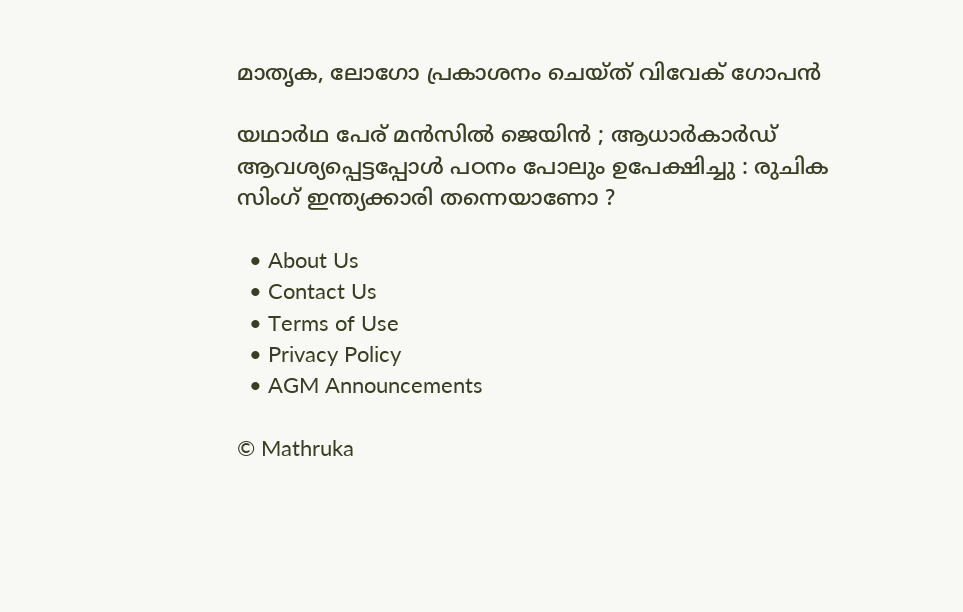മാതൃക, ലോഗോ പ്രകാശനം ചെയ്ത് വിവേക് ഗോപൻ

യഥാർഥ പേര് മൻസിൽ ജെയിൻ ; ആധാർകാർഡ് ആവശ്യപ്പെട്ടപ്പോൾ പഠനം പോലും ഉപേക്ഷിച്ചു : രുചിക സിംഗ് ഇന്ത്യക്കാരി തന്നെയാണോ ?

  • About Us
  • Contact Us
  • Terms of Use
  • Privacy Policy
  • AGM Announcements

© Mathruka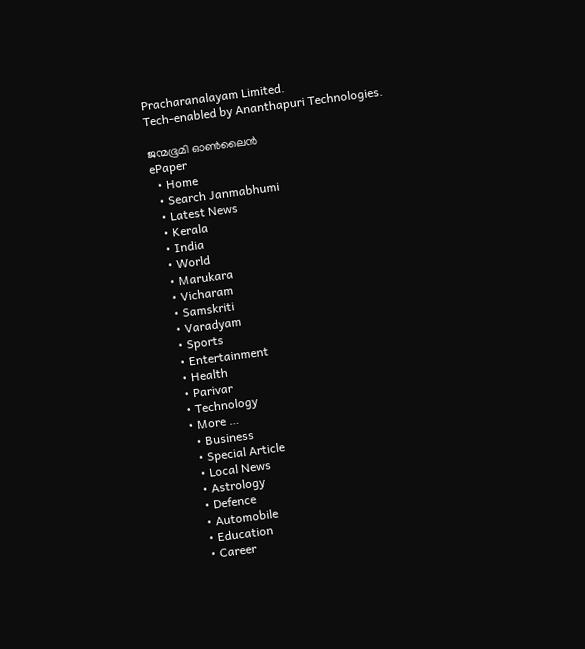Pracharanalayam Limited.
Tech-enabled by Ananthapuri Technologies.

ജന്മഭൂമി ഓണ്‍ലൈന്‍
ePaper
  • Home
  • Search Janmabhumi
  • Latest News
  • Kerala
  • India
  • World
  • Marukara
  • Vicharam
  • Samskriti
  • Varadyam
  • Sports
  • Entertainment
  • Health
  • Parivar
  • Technology
  • More …
    • Business
    • Special Article
    • Local News
    • Astrology
    • Defence
    • Automobile
    • Education
    • Career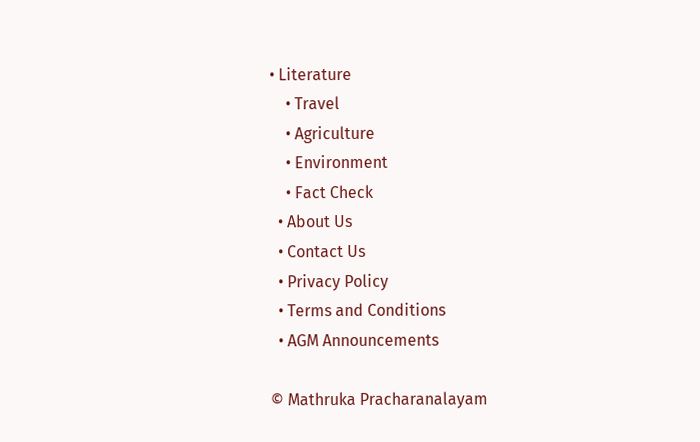• Literature
    • Travel
    • Agriculture
    • Environment
    • Fact Check
  • About Us
  • Contact Us
  • Privacy Policy
  • Terms and Conditions
  • AGM Announcements

© Mathruka Pracharanalayam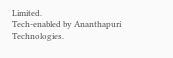Limited.
Tech-enabled by Ananthapuri Technologies.